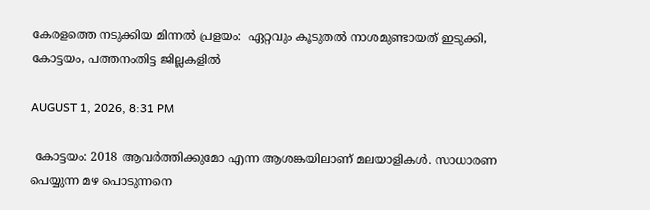കേരളത്തെ നടുക്കിയ മിന്നൽ പ്രളയം:  ഏറ്റവും കൂടുതൽ നാശമുണ്ടായത് ഇടുക്കി, കോട്ടയം, പത്തനംതിട്ട ജില്ലകളിൽ

AUGUST 1, 2026, 8:31 PM

 കോട്ടയം: 2018 ആവർത്തിക്കുമോ എന്ന ആശങ്കയിലാണ് മലയാളികൾ. സാധാരണ പെയ്യുന്ന മഴ പൊടുന്നനെ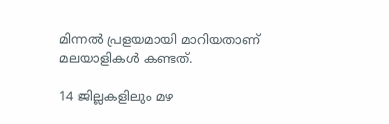മിന്നൽ പ്രളയമായി മാറിയതാണ് മലയാളികൾ കണ്ടത്.

14 ജില്ലകളിലും മഴ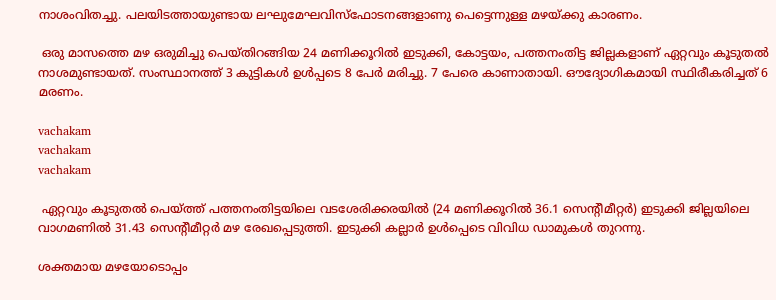നാശംവിതച്ചു. പലയിടത്തായുണ്ടായ ലഘുമേഘവിസ്ഫോടനങ്ങളാണു പെട്ടെന്നുള്ള മഴയ്ക്കു കാരണം.

 ഒരു മാസത്തെ മഴ ഒരുമിച്ചു പെയ്തിറങ്ങിയ 24 മണിക്കൂറിൽ ഇടുക്കി, കോട്ടയം, പത്തനംതിട്ട ജില്ലകളാണ് ഏറ്റവും കൂടുതൽ നാശമുണ്ടായത്. സംസ്ഥാനത്ത് 3 കുട്ടികൾ ഉൾപ്പടെ 8 പേർ മരിച്ചു. 7 പേരെ കാണാതായി. ഔദ്യോഗികമായി സ്ഥിരീകരിച്ചത് 6 മരണം.

vachakam
vachakam
vachakam

 ഏറ്റവും കൂടുതൽ പെയ്ത്ത് പത്തനംതിട്ടയിലെ വടശേരിക്കരയിൽ (24 മണിക്കൂറിൽ 36.1 സെന്റീമീറ്റർ) ഇടുക്കി ജില്ലയിലെ വാഗമണിൽ 31.43 സെന്റീമീറ്റർ മഴ രേഖപ്പെടുത്തി. ഇടുക്കി കല്ലാർ ഉൾപ്പെടെ വിവിധ ഡാമുകൾ തുറന്നു.

ശക്തമായ മഴയോടൊപ്പം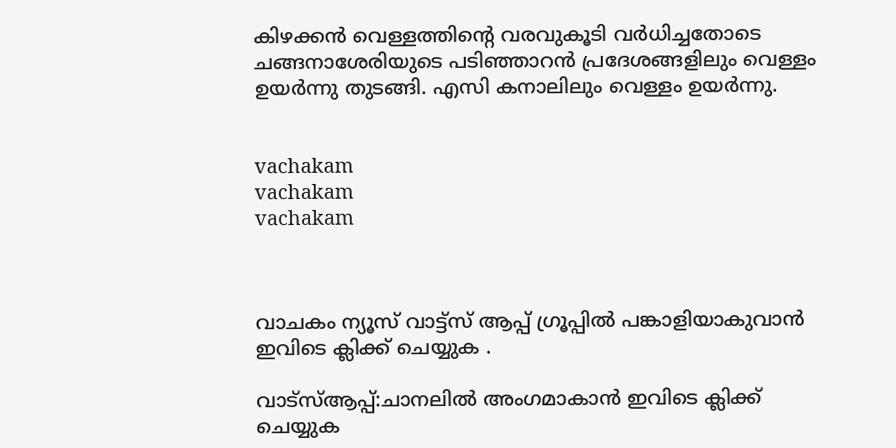കിഴക്കൻ വെള്ളത്തിന്റെ വരവുകൂടി വർധിച്ചതോടെ ചങ്ങനാശേരിയുടെ പടിഞ്ഞാറൻ പ്രദേശങ്ങളിലും വെള്ളം ഉയർന്നു തുടങ്ങി. എസി കനാലിലും വെള്ളം ഉയർന്നു.


vachakam
vachakam
vachakam



വാചകം ന്യൂസ് വാട്ട്സ് ആപ്പ് ഗ്രൂപ്പിൽ പങ്കാളിയാകുവാൻ ഇവിടെ ക്ലിക്ക് ചെയ്യുക .

വാട്സ്ആപ്പ്:ചാനലിൽ അംഗമാകാൻ ഇവിടെ ക്ലിക്ക് ചെയ്യുക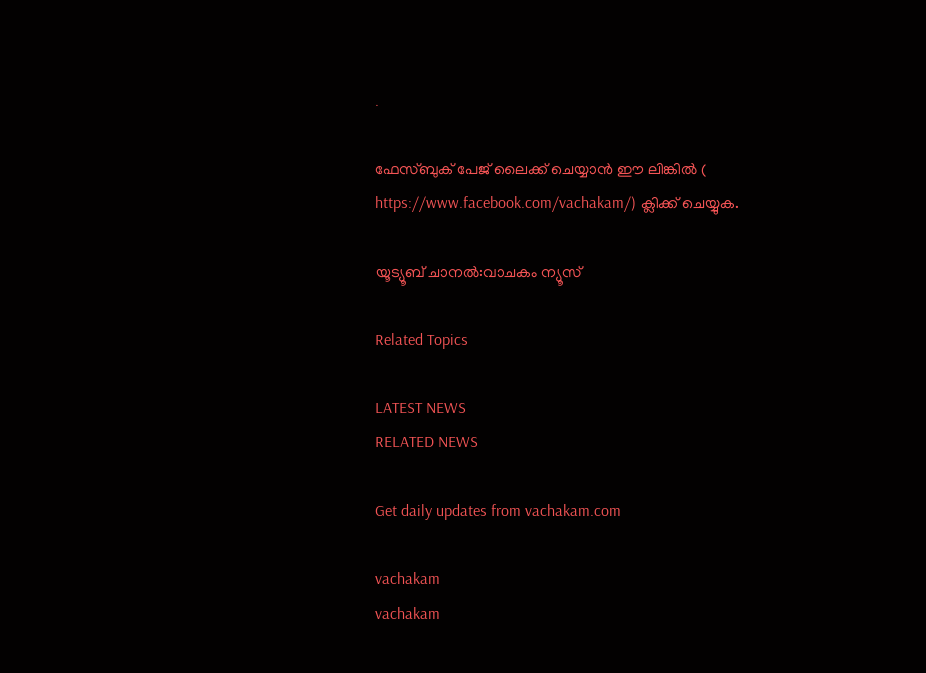.

ഫേസ്ബുക് പേജ് ലൈക്ക് ചെയ്യാൻ ഈ ലിങ്കിൽ (
https://www.facebook.com/vachakam/) ക്ലിക്ക് ചെയ്യുക.

യൂട്യൂബ് ചാനൽ:വാചകം ന്യൂസ്

Related Topics

LATEST NEWS
RELATED NEWS

Get daily updates from vachakam.com

vachakam
vachakam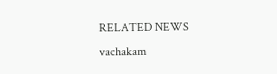RELATED NEWS
vachakam